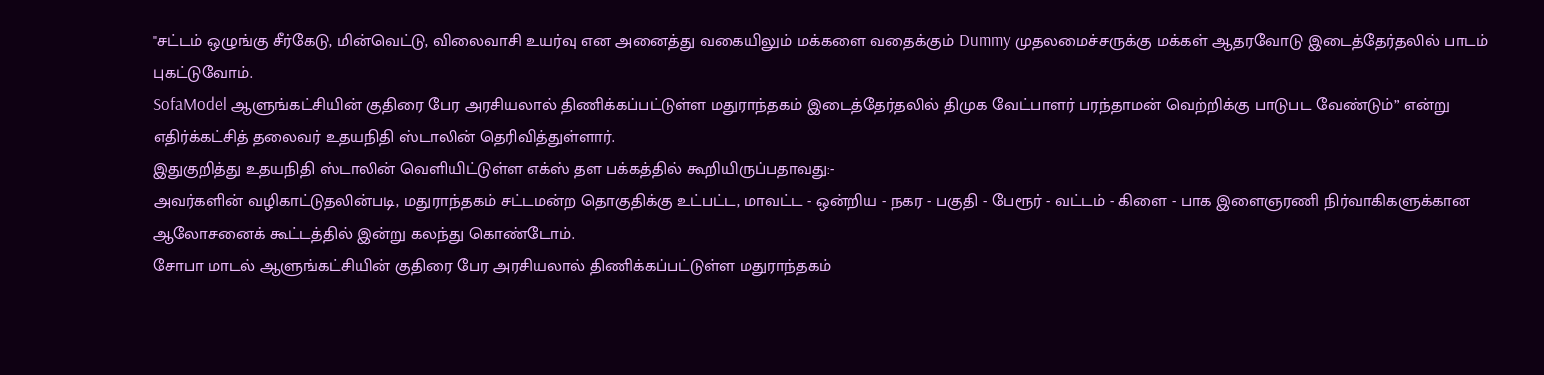"சட்டம் ஒழுங்கு சீர்கேடு, மின்வெட்டு, விலைவாசி உயர்வு என அனைத்து வகையிலும் மக்களை வதைக்கும் Dummy முதலமைச்சருக்கு மக்கள் ஆதரவோடு இடைத்தேர்தலில் பாடம் புகட்டுவோம்.
SofaModel ஆளுங்கட்சியின் குதிரை பேர அரசியலால் திணிக்கப்பட்டுள்ள மதுராந்தகம் இடைத்தேர்தலில் திமுக வேட்பாளர் பரந்தாமன் வெற்றிக்கு பாடுபட வேண்டும்” என்று எதிர்க்கட்சித் தலைவர் உதயநிதி ஸ்டாலின் தெரிவித்துள்ளார்.
இதுகுறித்து உதயநிதி ஸ்டாலின் வெளியிட்டுள்ள எக்ஸ் தள பக்கத்தில் கூறியிருப்பதாவது:-
அவர்களின் வழிகாட்டுதலின்படி, மதுராந்தகம் சட்டமன்ற தொகுதிக்கு உட்பட்ட, மாவட்ட - ஒன்றிய - நகர - பகுதி - பேரூர் - வட்டம் - கிளை - பாக இளைஞரணி நிர்வாகிகளுக்கான ஆலோசனைக் கூட்டத்தில் இன்று கலந்து கொண்டோம்.
சோபா மாடல் ஆளுங்கட்சியின் குதிரை பேர அரசியலால் திணிக்கப்பட்டுள்ள மதுராந்தகம்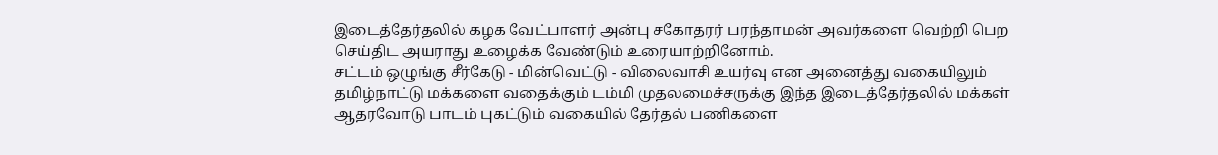இடைத்தேர்தலில் கழக வேட்பாளர் அன்பு சகோதரர் பரந்தாமன் அவர்களை வெற்றி பெற செய்திட அயராது உழைக்க வேண்டும் உரையாற்றினோம்.
சட்டம் ஒழுங்கு சீர்கேடு - மின்வெட்டு - விலைவாசி உயர்வு என அனைத்து வகையிலும் தமிழ்நாட்டு மக்களை வதைக்கும் டம்மி முதலமைச்சருக்கு இந்த இடைத்தேர்தலில் மக்கள் ஆதரவோடு பாடம் புகட்டும் வகையில் தேர்தல் பணிகளை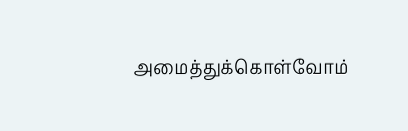அமைத்துக்கொள்வோம்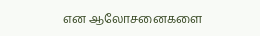என ஆலோசனைகளை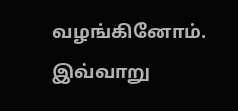வழங்கினோம்.
இவ்வாறு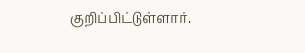குறிப்பிட்டுள்ளார்.